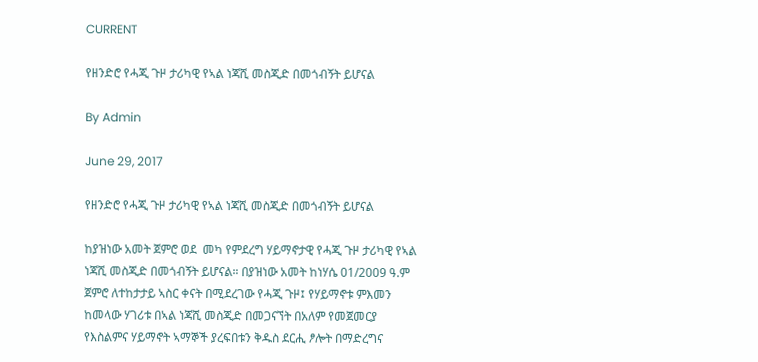CURRENT

የዘንድሮ የሓጂ ጉዞ ታሪካዊ የኣል ነጃሺ መስጂድ በመጎብኝት ይሆናል

By Admin

June 29, 2017

የዘንድሮ የሓጂ ጉዞ ታሪካዊ የኣል ነጃሺ መስጂድ በመጎብኝት ይሆናል

ከያዝነው አመት ጀምሮ ወደ  መካ የምደረግ ሃይማኖታዊ የሓጂ ጉዞ ታሪካዊ የኣል ነጃሺ መስጂድ በመጎብኝት ይሆናል። በያዝነው አመት ከነሃሴ 01/2009 ዓ.ም ጀምሮ ለተከታታይ ኣስር ቀናት በሚደረገው የሓጂ ጉዞ፤ የሃይማኖቱ ምእመን ከመላው ሃገሪቱ በኣል ነጃሺ መስጂድ በመጋናኘት በአለም የመጀመርያ የእስልምና ሃይማኖት ኣማኞች ያረፍበቱን ቅዱስ ደርሒ ፆሎት በማድረግና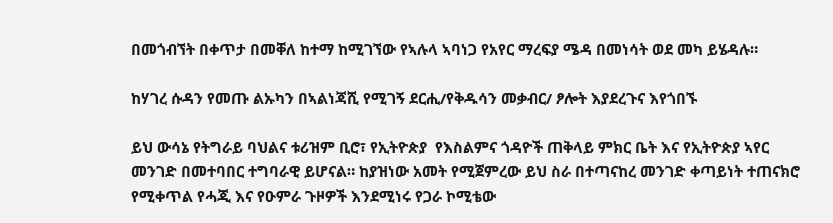በመጎብኘት በቀጥታ በመቐለ ከተማ ከሚገኘው የኣሉላ ኣባነጋ የአየር ማረፍያ ሜዳ በመነሳት ወደ መካ ይሄዳሉ።

ከሃገረ ሱዳን የመጡ ልኡካን በኣልነጃሺ የሚገኝ ደርሒ/የቅዱሳን መቃብር/ ፆሎት እያደረጉና እየጎበኙ

ይህ ውሳኔ የትግራይ ባህልና ቱሪዝም ቢሮ፣ የኢትዮጵያ  የእስልምና ጎዳዮች ጠቅላይ ምክር ቤት እና የኢትዮጵያ ኣየር መንገድ በመተባበር ተግባራዊ ይሆናል። ከያዝነው አመት የሚጀምረው ይህ ስራ በተጣናከረ መንገድ ቀጣይነት ተጠናክሮ የሚቀጥል የሓጂ እና የዑምራ ጉዞዎች እንደሚነሩ የጋራ ኮሚቴው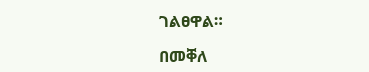ገልፀዋል።

በመቐለ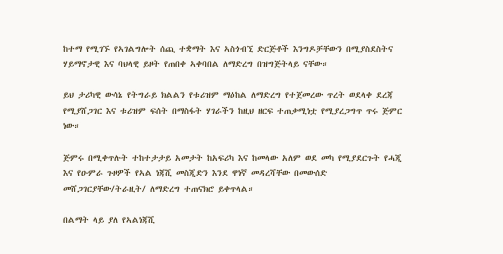ከተማ የሚገኙ የኣገልግሎት ሰጪ ተቋማት እና ኣስጎብኚ ድርጅቶች እንግዶቻቸውን በሚያስደስትና ሃይማኖታዊ እና ባህላዊ ይዞት የጠበቀ ኣቀባበል ለማድረግ በዝግጅትላይ ናቸው።

ይህ ታሪካዊ ውሳኔ የትግራይ ክልልን የቱሪዝም ማዕከል ለማድረግ የተጀመረው ጥረት ወደላቀ ደረጃ የሚያሸጋገር እና ቱሪዝም ፍሰት በማስፋት ሃገራችን ከዚህ ዘርፍ ተጠቃሚነቷ የሚያረጋግጥ ጥሩ ጅምር ነው።

ጅምሩ በሚቀጥሉት ተከተታታይ አመታት ከአፍሪካ እና ከመላው አለም ወደ መካ የሚያደርጉት የሓጂ እና የዑምራ ጉዞዎች የኣል ነጃሺ መስጂድን እንደ ዋነኛ መዳረሻቸው በመውሰድ መሸጋገርያቸው/ትራዚት/ ለማድረግ ተጠናክሮ ይቀጥላል።

በልማት ላይ ያለ የኣልነጃሺ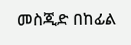መስጂድ በከፊል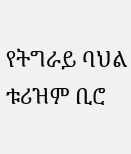የትግራይ ባህል ቱሪዝም ቢሮ